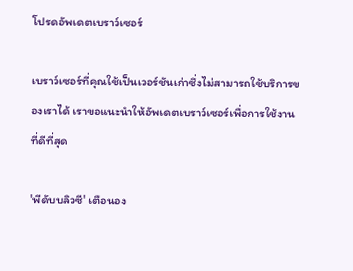โปรดอัพเดตเบราว์เซอร์

เบราว์เซอร์ที่คุณใช้เป็นเวอร์ชันเก่าซึ่งไม่สามารถใช้บริการของเราได้ เราขอแนะนำให้อัพเดตเบราว์เซอร์เพื่อการใช้งานที่ดีที่สุด

'พีดับบลิวซี' เตือนอง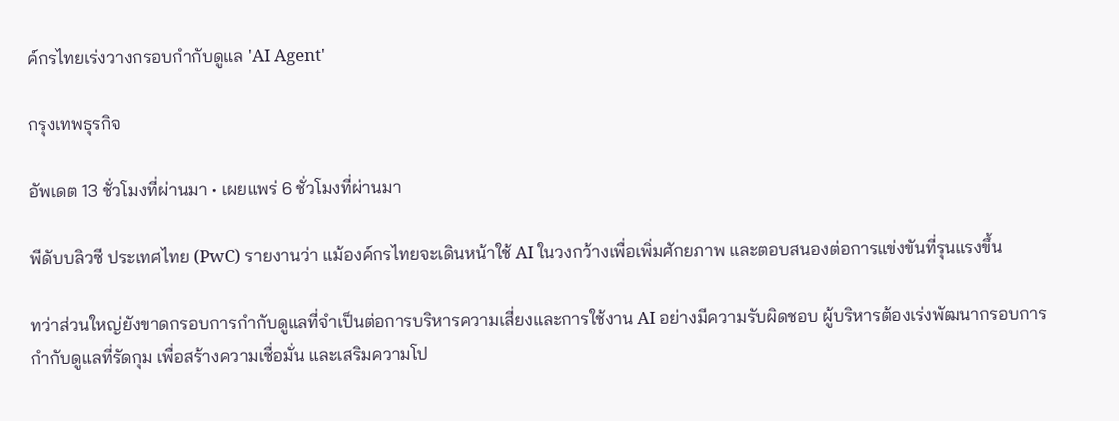ค์กรไทยเร่งวางกรอบกำกับดูแล 'AI Agent'

กรุงเทพธุรกิจ

อัพเดต 13 ชั่วโมงที่ผ่านมา • เผยแพร่ 6 ชั่วโมงที่ผ่านมา

พีดับบลิวซี ประเทศไทย (PwC) รายงานว่า แม้องค์กรไทยจะเดินหน้าใช้ AI ในวงกว้างเพื่อเพิ่มศักยภาพ และตอบสนองต่อการแข่งขันที่รุนแรงขึ้น

ทว่าส่วนใหญ่ยังขาดกรอบการกำกับดูแลที่จำเป็นต่อการบริหารความเสี่ยงและการใช้งาน AI อย่างมีความรับผิดชอบ ผู้บริหารต้องเร่งพัฒนากรอบการกำกับดูแลที่รัดกุม เพื่อสร้างความเชื่อมั่น และเสริมความโป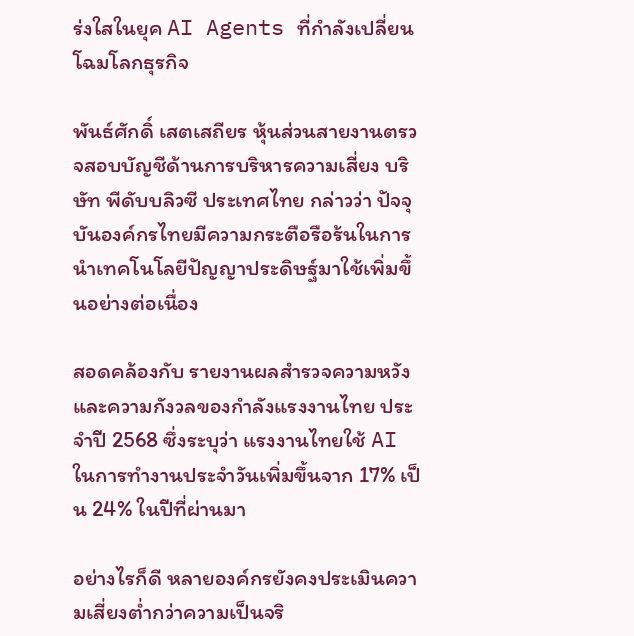ร่งใสในยุค AI Agents ที่กำลังเปลี่ยนโฉมโลกธุรกิจ

พันธ์ศักดิ์ เสตเสถียร หุ้นส่วนสายงานตรวจสอบบัญชีด้านการบริหารความเสี่ยง บริษัท พีดับบลิวซี ประเทศไทย กล่าวว่า ปัจจุบันองค์กรไทยมีความกระตือรือร้นในการนำเทคโนโลยีปัญญาประดิษฐ์มาใช้เพิ่มขึ้นอย่างต่อเนื่อง

สอดคล้องกับ รายงานผลสำรวจความหวังและความกังวลของกำลังแรงงานไทย ประจำปี 2568 ซึ่งระบุว่า แรงงานไทยใช้ AI ในการทำงานประจำวันเพิ่มขึ้นจาก 17% เป็น 24% ในปีที่ผ่านมา

อย่างไรก็ดี หลายองค์กรยังคงประเมินความเสี่ยงต่ำกว่าความเป็นจริ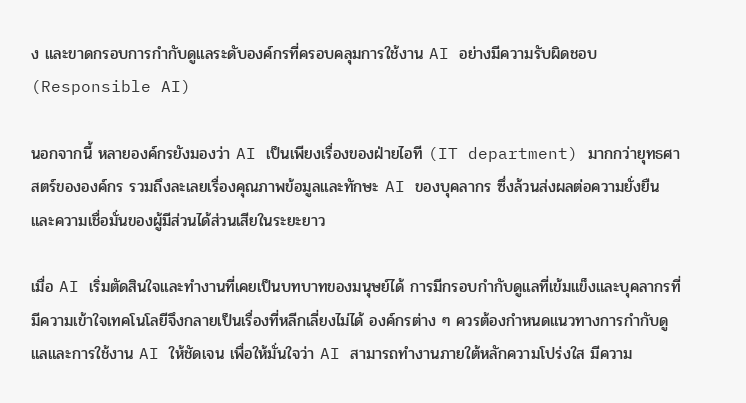ง และขาดกรอบการกำกับดูแลระดับองค์กรที่ครอบคลุมการใช้งาน AI อย่างมีความรับผิดชอบ (Responsible AI)

นอกจากนี้ หลายองค์กรยังมองว่า AI เป็นเพียงเรื่องของฝ่ายไอที (IT department) มากกว่ายุทธศาสตร์ขององค์กร รวมถึงละเลยเรื่องคุณภาพข้อมูลและทักษะ AI ของบุคลากร ซึ่งล้วนส่งผลต่อความยั่งยืนและความเชื่อมั่นของผู้มีส่วนได้ส่วนเสียในระยะยาว

เมื่อ AI เริ่มตัดสินใจและทำงานที่เคยเป็นบทบาทของมนุษย์ได้ การมีกรอบกำกับดูแลที่เข้มแข็งและบุคลากรที่มีความเข้าใจเทคโนโลยีจึงกลายเป็นเรื่องที่หลีกเลี่ยงไม่ได้ องค์กรต่าง ๆ ควรต้องกำหนดแนวทางการกำกับดูแลและการใช้งาน AI ให้ชัดเจน เพื่อให้มั่นใจว่า AI สามารถทำงานภายใต้หลักความโปร่งใส มีความ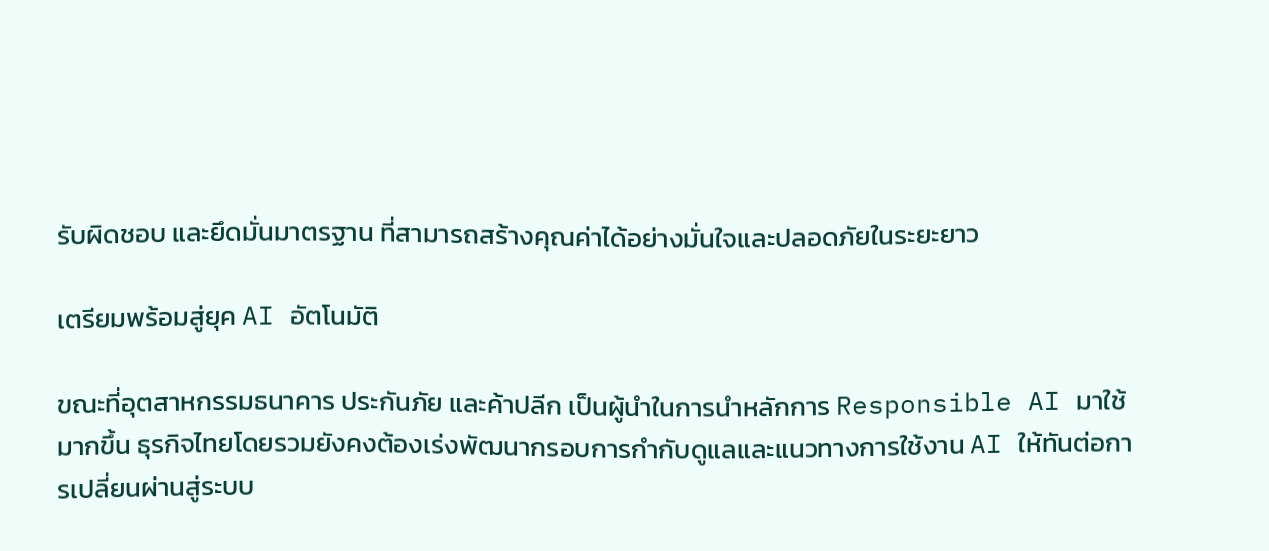รับผิดชอบ และยึดมั่นมาตรฐาน ที่สามารถสร้างคุณค่าได้อย่างมั่นใจและปลอดภัยในระยะยาว

เตรียมพร้อมสู่ยุค AI อัตโนมัติ

ขณะที่อุตสาหกรรมธนาคาร ประกันภัย และค้าปลีก เป็นผู้นำในการนำหลักการ Responsible AI มาใช้มากขึ้น ธุรกิจไทยโดยรวมยังคงต้องเร่งพัฒนากรอบการกำกับดูแลและแนวทางการใช้งาน AI ให้ทันต่อการเปลี่ยนผ่านสู่ระบบ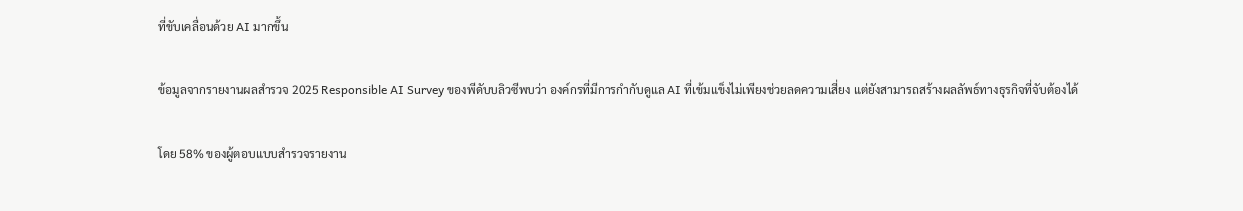ที่ขับเคลื่อนด้วย AI มากขึ้น

ข้อมูลจากรายงานผลสำรวจ 2025 Responsible AI Survey ของพีดับบลิวซีพบว่า องค์กรที่มีการกำกับดูแล AI ที่เข้มแข็งไม่เพียงช่วยลดความเสี่ยง แต่ยังสามารถสร้างผลลัพธ์ทางธุรกิจที่จับต้องได้

โดย 58% ของผู้ตอบแบบสำรวจรายงาน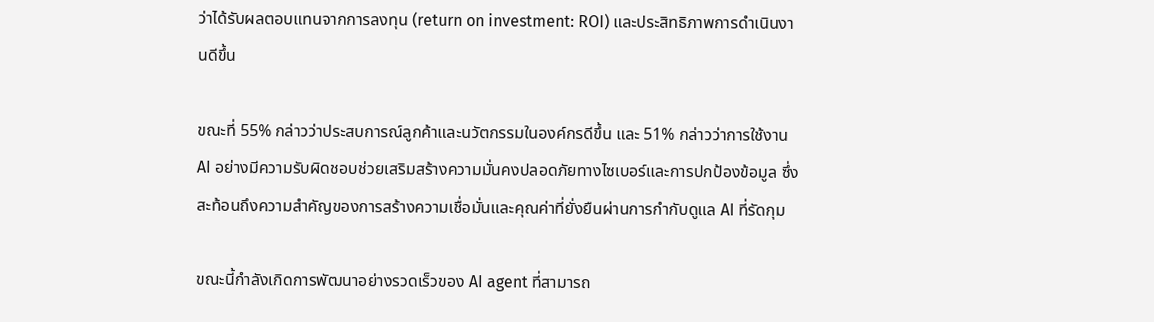ว่าได้รับผลตอบแทนจากการลงทุน (return on investment: ROI) และประสิทธิภาพการดำเนินงานดีขึ้น

ขณะที่ 55% กล่าวว่าประสบการณ์ลูกค้าและนวัตกรรมในองค์กรดีขึ้น และ 51% กล่าวว่าการใช้งาน AI อย่างมีความรับผิดชอบช่วยเสริมสร้างความมั่นคงปลอดภัยทางไซเบอร์และการปกป้องข้อมูล ซึ่งสะท้อนถึงความสำคัญของการสร้างความเชื่อมั่นและคุณค่าที่ยั่งยืนผ่านการกำกับดูแล AI ที่รัดกุม

ขณะนี้กำลังเกิดการพัฒนาอย่างรวดเร็วของ AI agent ที่สามารถ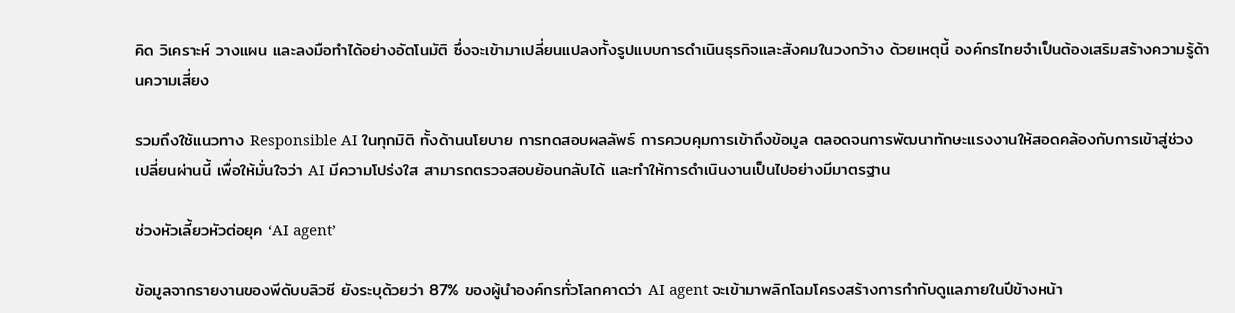คิด วิเคราะห์ วางแผน และลงมือทำได้อย่างอัตโนมัติ ซึ่งจะเข้ามาเปลี่ยนแปลงทั้งรูปแบบการดำเนินธุรกิจและสังคมในวงกว้าง ด้วยเหตุนี้ องค์กรไทยจำเป็นต้องเสริมสร้างความรู้ด้านความเสี่ยง

รวมถึงใช้แนวทาง Responsible AI ในทุกมิติ ทั้งด้านนโยบาย การทดสอบผลลัพธ์ การควบคุมการเข้าถึงข้อมูล ตลอดจนการพัฒนาทักษะแรงงานให้สอดคล้องกับการเข้าสู่ช่วงเปลี่ยนผ่านนี้ เพื่อให้มั่นใจว่า AI มีความโปร่งใส สามารถตรวจสอบย้อนกลับได้ และทำให้การดำเนินงานเป็นไปอย่างมีมาตรฐาน

ช่วงหัวเลี้ยวหัวต่อยุค ‘AI agent’

ข้อมูลจากรายงานของพีดับบลิวซี ยังระบุด้วยว่า 87% ของผู้นำองค์กรทั่วโลกคาดว่า AI agent จะเข้ามาพลิกโฉมโครงสร้างการกำกับดูแลภายในปีข้างหน้า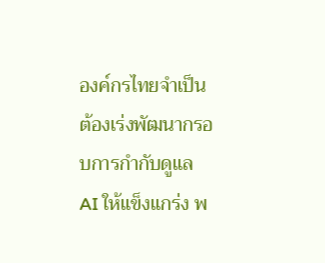องค์กรไทยจำเป็นต้องเร่งพัฒนากรอบการกำกับดูแล AI ให้แข็งแกร่ง พ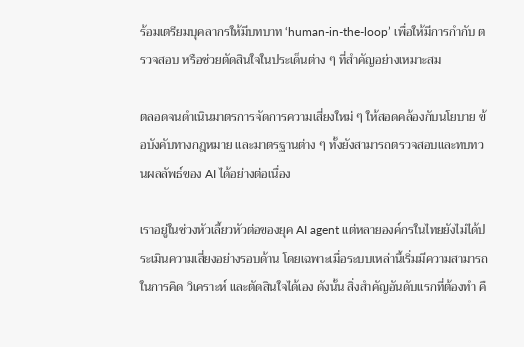ร้อมเตรียมบุคลากรให้มีบทบาท ‘human-in-the-loop’ เพื่อให้มีการกำกับ ตรวจสอบ หรือช่วยตัดสินใจในประเด็นต่าง ๆ ที่สำคัญอย่างเหมาะสม

ตลอดจนดำเนินมาตรการจัดการความเสี่ยงใหม่ ๆ ให้สอดคล้องกับนโยบาย ข้อบังคับทางกฎหมาย และมาตรฐานต่าง ๆ ทั้งยังสามารถตรวจสอบและทบทวนผลลัพธ์ของ AI ได้อย่างต่อเนื่อง

เราอยู่ในช่วงหัวเลี้ยวหัวต่อของยุค AI agent แต่หลายองค์กรในไทยยังไม่ได้ประเมินความเสี่ยงอย่างรอบด้าน โดยเฉพาะเมื่อระบบเหล่านี้เริ่มมีความสามารถในการคิด วิเคราะห์ และตัดสินใจได้เอง ดังนั้น สิ่งสำคัญอันดับแรกที่ต้องทำ คื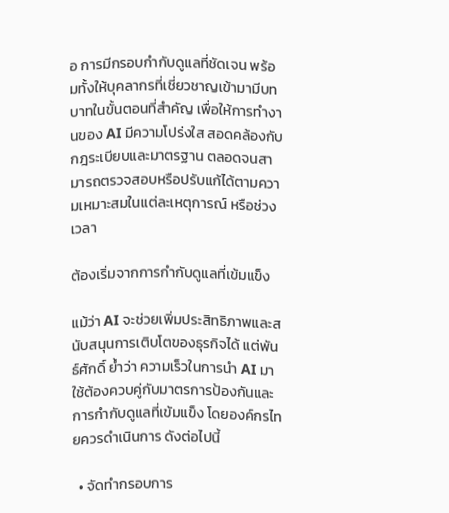อ การมีกรอบกำกับดูแลที่ชัดเจน พร้อมทั้งให้บุคลากรที่เชี่ยวชาญเข้ามามีบทบาทในขั้นตอนที่สำคัญ เพื่อให้การทำงานของ AI มีความโปร่งใส สอดคล้องกับกฎระเบียบและมาตรฐาน ตลอดจนสามารถตรวจสอบหรือปรับแก้ได้ตามความเหมาะสมในแต่ละเหตุการณ์ หรือช่วงเวลา

ต้องเริ่มจากการกำกับดูแลที่เข้มแข็ง

แม้ว่า AI จะช่วยเพิ่มประสิทธิภาพและสนับสนุนการเติบโตของธุรกิจได้ แต่พันธ์ศักดิ์ ย้ำว่า ความเร็วในการนำ AI มาใช้ต้องควบคู่กับมาตรการป้องกันและการกำกับดูแลที่เข้มแข็ง โดยองค์กรไทยควรดำเนินการ ดังต่อไปนี้

  • จัดทำกรอบการ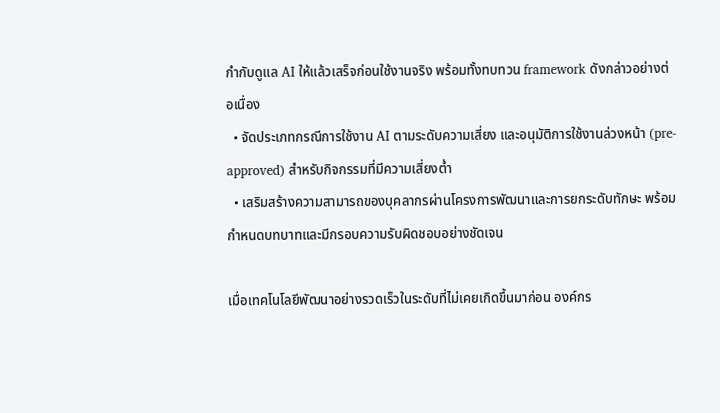กำกับดูแล AI ให้แล้วเสร็จก่อนใช้งานจริง พร้อมทั้งทบทวน framework ดังกล่าวอย่างต่อเนื่อง
  • จัดประเภทกรณีการใช้งาน AI ตามระดับความเสี่ยง และอนุมัติการใช้งานล่วงหน้า (pre-approved) สำหรับกิจกรรมที่มีความเสี่ยงต่ำ
  • เสริมสร้างความสามารถของบุคลากรผ่านโครงการพัฒนาและการยกระดับทักษะ พร้อมกำหนดบทบาทและมีกรอบความรับผิดชอบอย่างชัดเจน

เมื่อเทคโนโลยีพัฒนาอย่างรวดเร็วในระดับที่ไม่เคยเกิดขึ้นมาก่อน องค์กร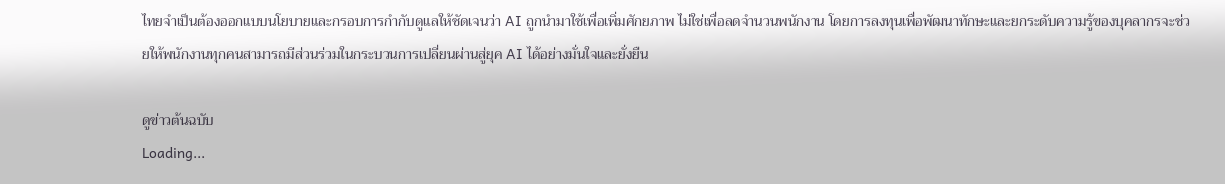ไทยจำเป็นต้องออกแบบนโยบายและกรอบการกำกับดูแลให้ชัดเจนว่า AI ถูกนำมาใช้เพื่อเพิ่มศักยภาพ ไม่ใช่เพื่อลดจำนวนพนักงาน โดยการลงทุนเพื่อพัฒนาทักษะและยกระดับความรู้ของบุคลากรจะช่วยให้พนักงานทุกคนสามารถมีส่วนร่วมในกระบวนการเปลี่ยนผ่านสู่ยุค AI ได้อย่างมั่นใจและยั่งยืน

ดูข่าวต้นฉบับ
Loading...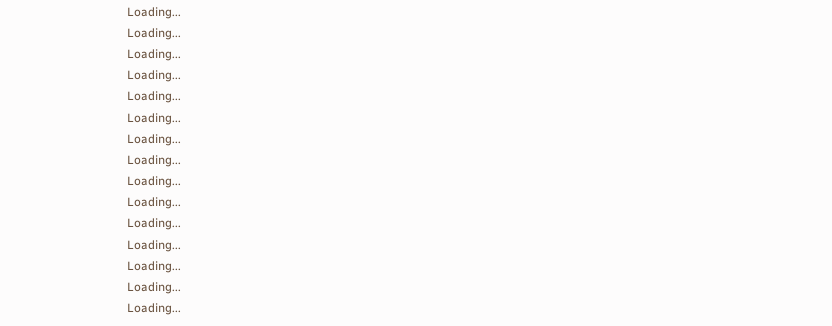Loading...
Loading...
Loading...
Loading...
Loading...
Loading...
Loading...
Loading...
Loading...
Loading...
Loading...
Loading...
Loading...
Loading...
Loading...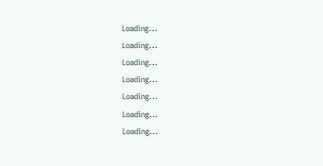Loading...
Loading...
Loading...
Loading...
Loading...
Loading...
Loading...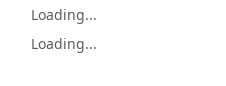Loading...
Loading...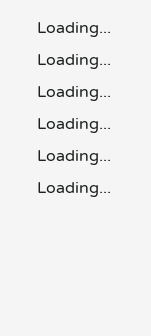Loading...
Loading...
Loading...
Loading...
Loading...
Loading...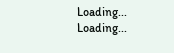Loading...
Loading...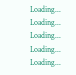Loading...
Loading...
Loading...
Loading...
Loading...